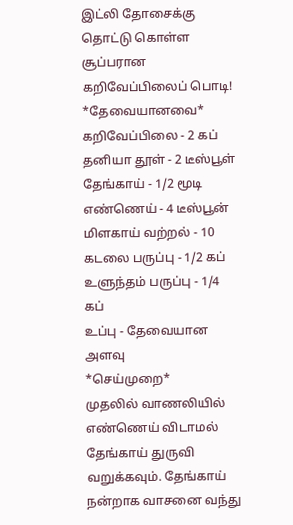இட்லி தோசைக்கு தொட்டு கொள்ள சூப்பரான கறிவேப்பிலைப் பொடி!
*தேவையானவை*
கறிவேப்பிலை - 2 கப்
தனியா தூள் - 2 டீஸ்பூள்
தேங்காய் - 1/2 மூடி
எண்ணெய் - 4 டீஸ்பூன்
மிளகாய் வற்றல் - 10
கடலை பருப்பு - 1/2 கப்
உளுந்தம் பருப்பு - 1/4 கப்
உப்பு - தேவையான அளவு
*செய்முறை*
முதலில் வாணலியில் எண்ணெய் விடாமல் தேங்காய் துருவி வறுக்கவும். தேங்காய் நன்றாக வாசனை வந்து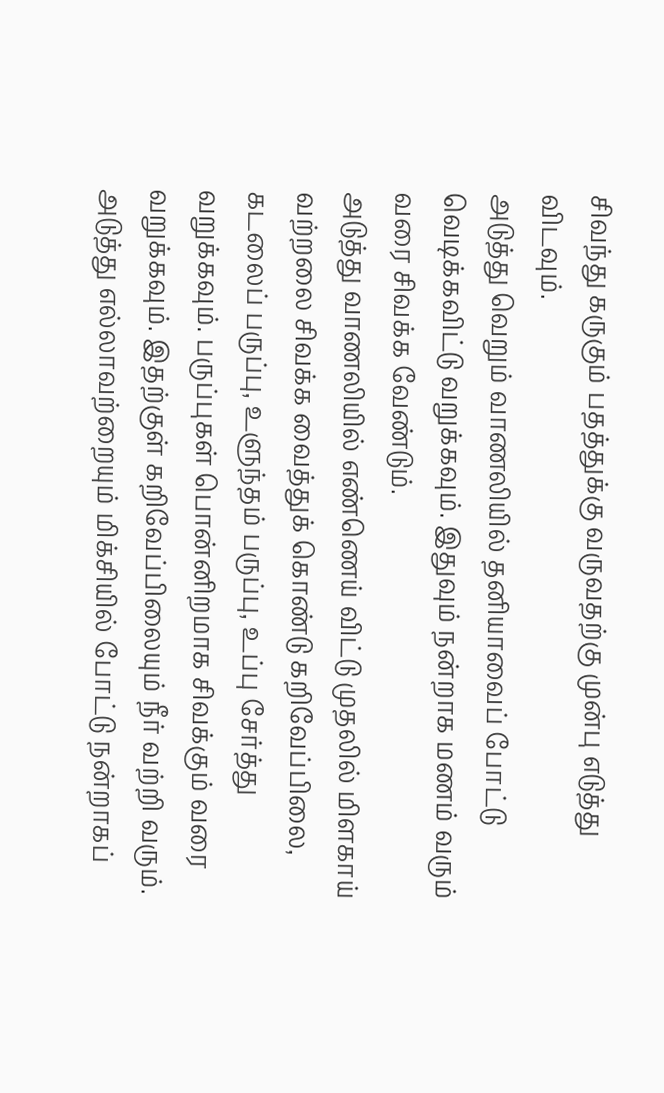சிவந்து கருகும் பதத்துக்கு வருவதற்கு முன்பு எடுத்து விடவும்.
அடுத்து வெறும் வாணலியில் தனியாவைப் போட்டு வெடிக்கவிட்டு வறுக்கவும். இதுவும் நன்றாக மணம் வரும் வரை சிவக்க வேண்டும்.
அடுத்து வாணலியில் எண்ணெய் விட்டு முதலில் மிளகாய் வற்றலை சிவக்க வைத்துக் கொண்டு கறிவேப்பிலை, கடலைப் பருப்பு, உளுந்தம் பருப்பு, உப்பு சேர்த்து வறுக்கவும். பருப்புகள் பொன்னிறமாக சிவக்கும் வரை வறுக்கவும். இதற்குள் கறிவேப்பிலையும் நீர் வற்றி வரும்.
அடுத்து எல்லாவற்றையும் மிக்சியில் போட்டு நன்றாகப்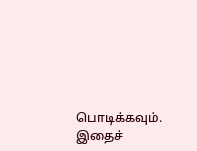பொடிக்கவும். இதைச்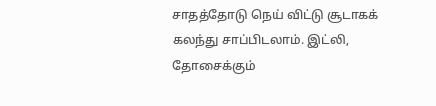சாதத்தோடு நெய் விட்டு சூடாகக் கலந்து சாப்பிடலாம். இட்லி, தோசைக்கும்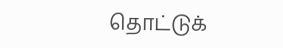தொட்டுக்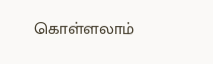கொள்ளலாம்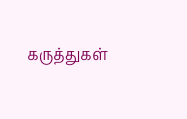கருத்துகள்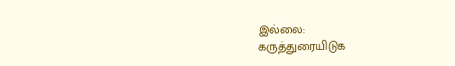இல்லை:
கருத்துரையிடுக